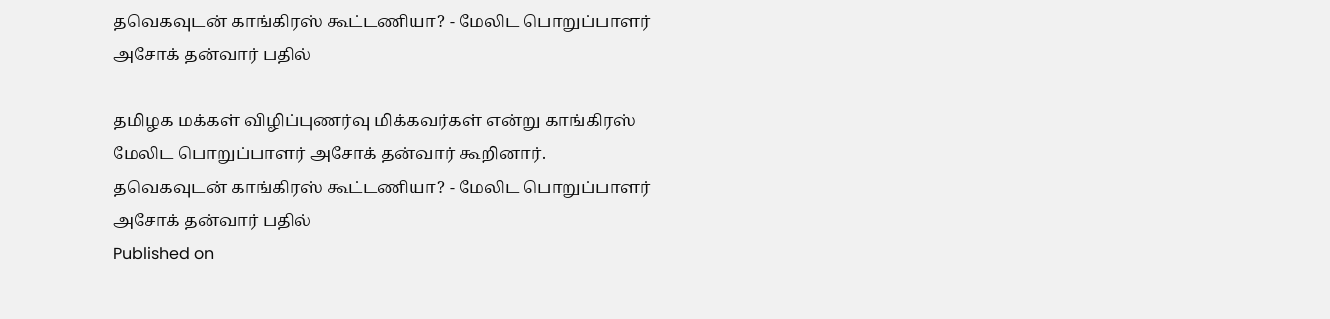தவெகவுடன் காங்கிரஸ் கூட்டணியா? - மேலிட பொறுப்பாளர் அசோக் தன்வார் பதில்

தமிழக மக்கள் விழிப்புணர்வு மிக்கவர்கள் என்று காங்கிரஸ் மேலிட பொறுப்பாளர் அசோக் தன்வார் கூறினார்.
தவெகவுடன் காங்கிரஸ் கூட்டணியா? - மேலிட பொறுப்பாளர் அசோக் தன்வார் பதில்
Published on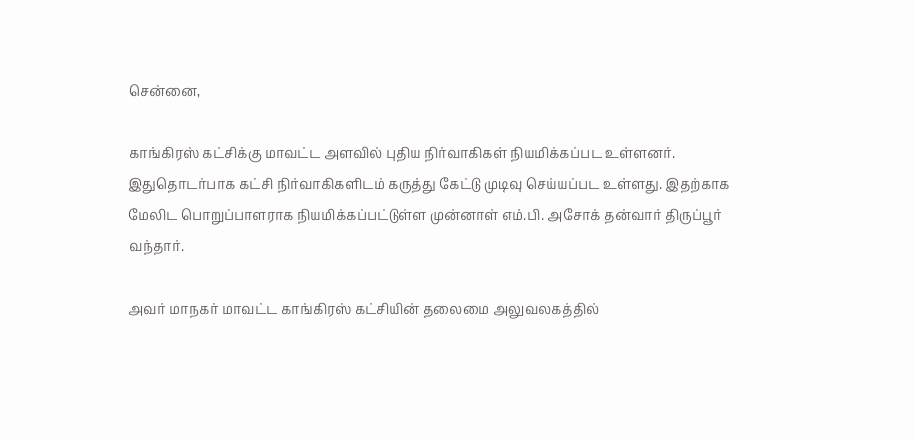சென்னை,

காங்கிரஸ் கட்சிக்கு மாவட்ட அளவில் புதிய நிர்வாகிகள் நியமிக்கப்பட உள்ளனர். இதுதொடர்பாக கட்சி நிர்வாகிகளிடம் கருத்து கேட்டு முடிவு செய்யப்பட உள்ளது. இதற்காக மேலிட பொறுப்பாளராக நியமிக்கப்பட்டுள்ள முன்னாள் எம்.பி. அசோக் தன்வார் திருப்பூர் வந்தார்.

அவர் மாநகர் மாவட்ட காங்கிரஸ் கட்சியின் தலைமை அலுவலகத்தில்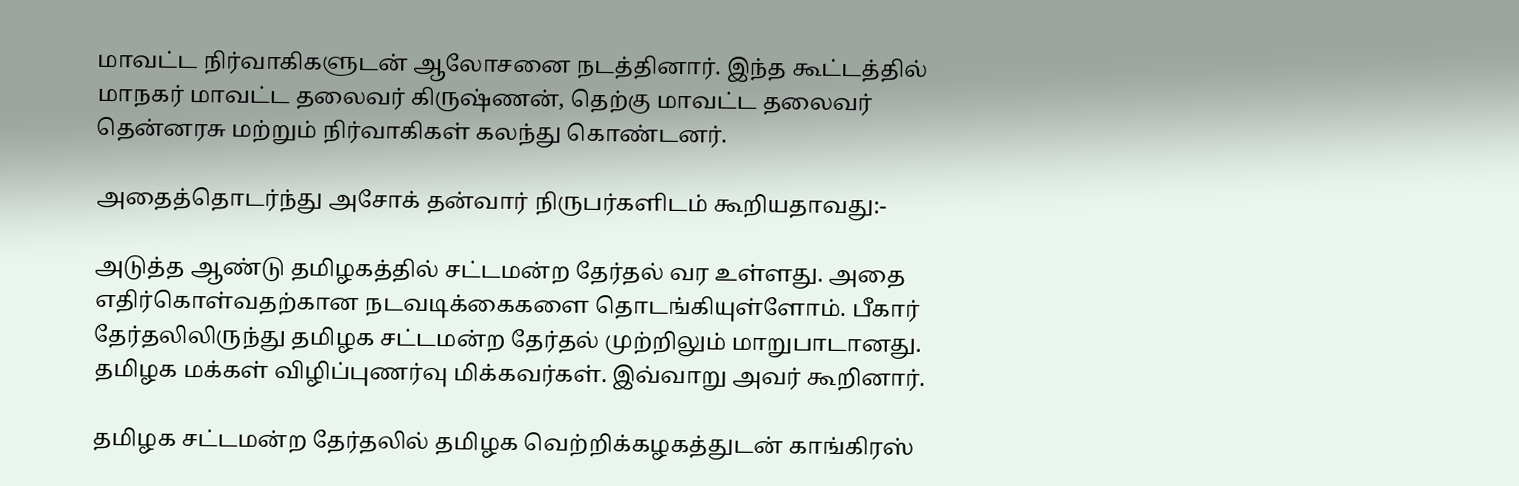மாவட்ட நிர்வாகிகளுடன் ஆலோசனை நடத்தினார். இந்த கூட்டத்தில் மாநகர் மாவட்ட தலைவர் கிருஷ்ணன், தெற்கு மாவட்ட தலைவர் தென்னரசு மற்றும் நிர்வாகிகள் கலந்து கொண்டனர்.

அதைத்தொடர்ந்து அசோக் தன்வார் நிருபர்களிடம் கூறியதாவது:-

அடுத்த ஆண்டு தமிழகத்தில் சட்டமன்ற தேர்தல் வர உள்ளது. அதை எதிர்கொள்வதற்கான நடவடிக்கைகளை தொடங்கியுள்ளோம். பீகார் தேர்தலிலிருந்து தமிழக சட்டமன்ற தேர்தல் முற்றிலும் மாறுபாடானது. தமிழக மக்கள் விழிப்புணர்வு மிக்கவர்கள். இவ்வாறு அவர் கூறினார்.

தமிழக சட்டமன்ற தேர்தலில் தமிழக வெற்றிக்கழகத்துடன் காங்கிரஸ்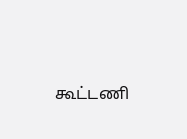கூட்டணி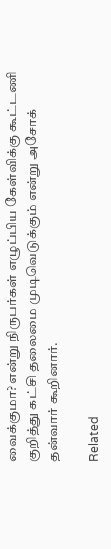வைக்குமா? என்று நிருபர்கள் எழுப்பிய கேள்விக்கு கூட்டணி குறித்து கட்சி தலைமை முடிவெடுக்கும் என்று அசோக் தன்வார் கூறினார்.

Related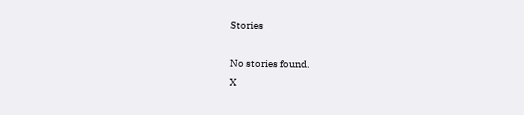Stories

No stories found.
X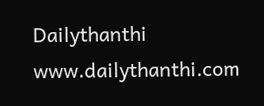Dailythanthi
www.dailythanthi.com